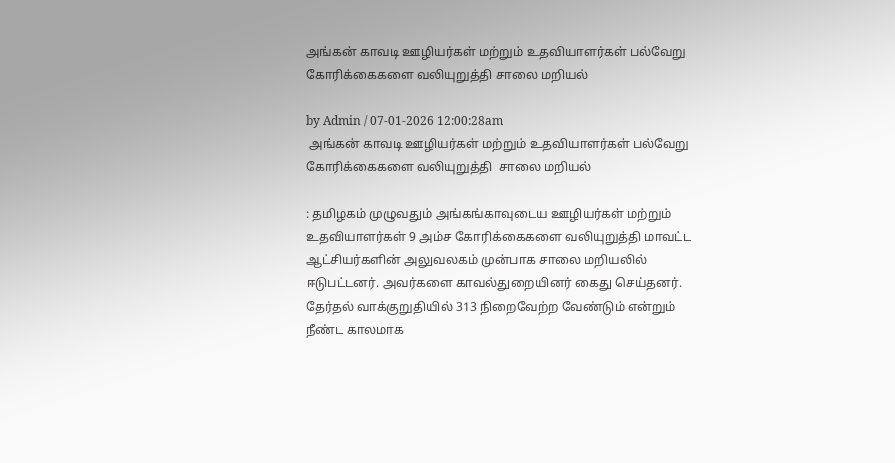அங்கன் காவடி ஊழியர்கள் மற்றும் உதவியாளர்கள் பல்வேறு கோரிக்கைகளை வலியுறுத்தி சாலை மறியல்

by Admin / 07-01-2026 12:00:28am
 அங்கன் காவடி ஊழியர்கள் மற்றும் உதவியாளர்கள் பல்வேறு கோரிக்கைகளை வலியுறுத்தி  சாலை மறியல்

: தமிழகம் முழுவதும் அங்கங்காவுடைய ஊழியர்கள் மற்றும் உதவியாளர்கள் 9 அம்ச கோரிக்கைகளை வலியுறுத்தி மாவட்ட ஆட்சியர்களின் அலுவலகம் முன்பாக சாலை மறியலில் ஈடுபட்டனர். அவர்களை காவல்துறையினர் கைது செய்தனர். தேர்தல் வாக்குறுதியில் 313 நிறைவேற்ற வேண்டும் என்றும்  நீண்ட காலமாக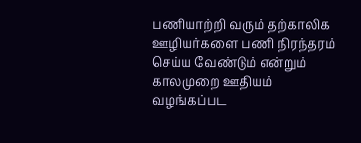பணியாற்றி வரும் தற்காலிக ஊழியர்களை பணி நிரந்தரம் செய்ய வேண்டும் என்றும் காலமுறை ஊதியம் வழங்கப்பட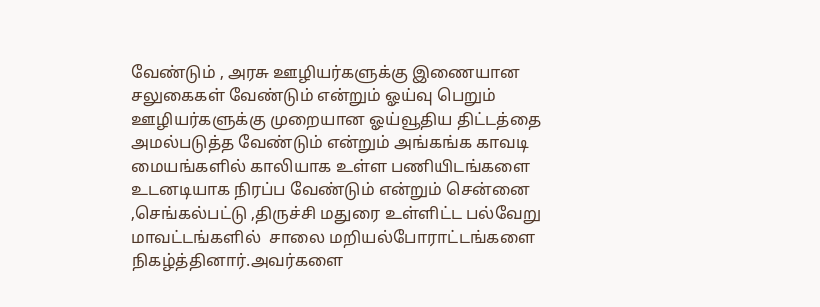வேண்டும் , அரசு ஊழியர்களுக்கு இணையான சலுகைகள் வேண்டும் என்றும் ஓய்வு பெறும் ஊழியர்களுக்கு முறையான ஓய்வூதிய திட்டத்தை அமல்படுத்த வேண்டும் என்றும் அங்கங்க காவடி மையங்களில் காலியாக உள்ள பணியிடங்களை உடனடியாக நிரப்ப வேண்டும் என்றும் சென்னை ,செங்கல்பட்டு ,திருச்சி மதுரை உள்ளிட்ட பல்வேறு மாவட்டங்களில்  சாலை மறியல்போராட்டங்களை நிகழ்த்தினார்.அவர்களை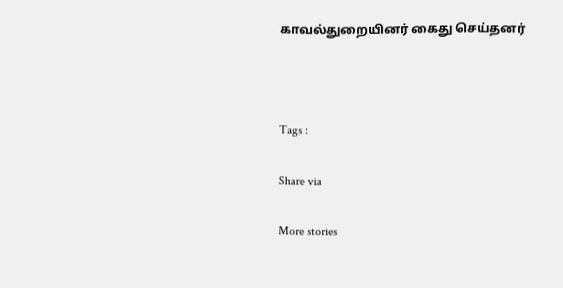காவல்துறையினர் கைது செய்தனர்



Tags :

Share via

More stories